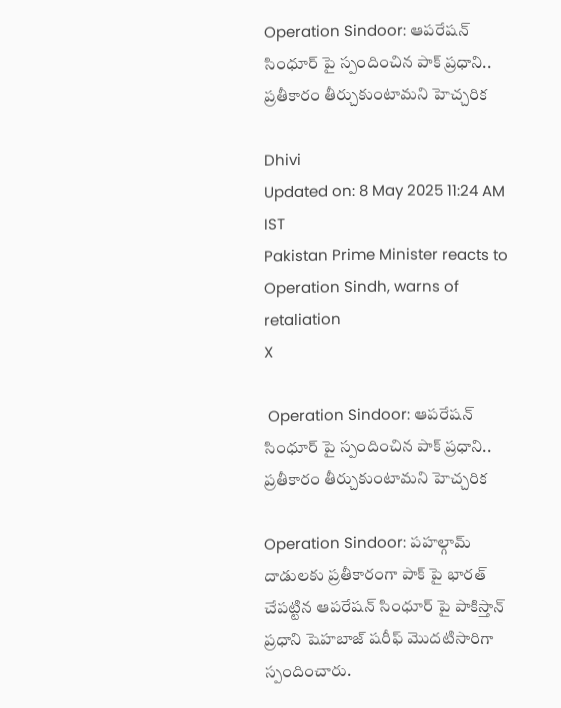Operation Sindoor: ఆపరేషన్ సింధూర్ పై స్పందించిన పాక్ ప్రధాని.. ప్రతీకారం తీర్చుకుంటామని హెచ్చరిక

Dhivi
Updated on: 8 May 2025 11:24 AM IST
Pakistan Prime Minister reacts to Operation Sindh, warns of retaliation
X

 Operation Sindoor: ఆపరేషన్ సింధూర్ పై స్పందించిన పాక్ ప్రధాని.. ప్రతీకారం తీర్చుకుంటామని హెచ్చరిక

Operation Sindoor: పహల్గామ్ దాడులకు ప్రతీకారంగా పాక్ పై భారత్ చేపట్టిన ఆపరేషన్ సింధూర్ పై పాకిస్తాన్ ప్రధాని షెహబాజ్ షరీఫ్ మొదటిసారిగా స్పందించారు.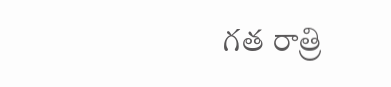గత రాత్రి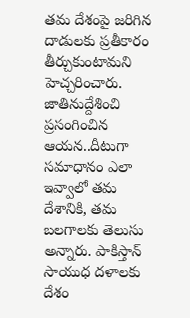తమ దేశంపై జరిగిన దాడులకు ప్రతీకారం తీర్చుకుంటామని హెచ్చరించారు. జాతినుద్దేశించి ప్రసంగించిన ఆయన..దీటుగా సమాధానం ఎలా ఇవ్వాలో తమ దేశానికి, తమ బలగాలకు తెలుసు అన్నారు. పాకిస్తాన్ సాయుధ దళాలకు దేశం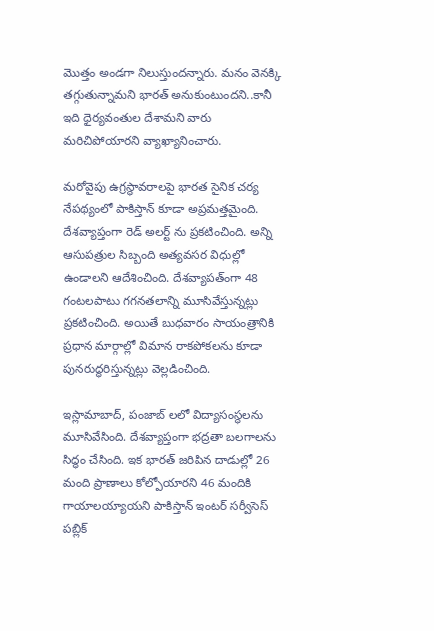మొత్తం అండగా నిలుస్తుందన్నారు. మనం వెనక్కి తగ్గుతున్నామని భారత్ అనుకుంటుందని..కానీ ఇది ధైర్యవంతుల దేశామని వారు మరిచిపోయారని వ్యాఖ్యానించారు.

మరోవైపు ఉగ్రస్థావరాలపై భారత సైనిక చర్య నేపథ్యంలో పాకిస్తాన్ కూడా అప్రమత్తమైంది. దేశవ్యాప్తంగా రెడ్ అలర్ట్ ను ప్రకటించింది. అన్ని ఆసుపత్రుల సిబ్బంది అత్యవసర విధుల్లో ఉండాలని ఆదేశించింది. దేశవ్యాపత్ంగా 48 గంటలపాటు గగనతలాన్ని మూసివేస్తున్నట్లు ప్రకటించింది. అయితే బుధవారం సాయంత్రానికి ప్రధాన మార్గాల్లో విమాన రాకపోకలను కూడా పునరుద్ధరిస్తున్నట్లు వెల్లడించింది.

ఇస్లామాబాద్, పంజాబ్ లలో విద్యాసంస్థలను మూసివేసింది. దేశవ్యాప్తంగా భద్రతా బలగాలను సిద్ధం చేసింది. ఇక భారత్ జరిపిన దాడుల్లో 26 మంది ప్రాణాలు కోల్పోయారని 46 మందికి గాయాలయ్యాయని పాకిస్తాన్ ఇంటర్ సర్వీసెస్ పబ్లిక్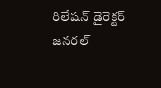రిలేషన్ డైరెక్టర్ జనరల్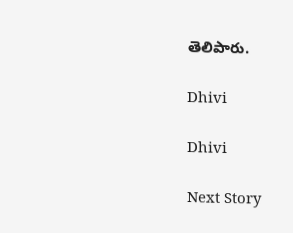తెలిపారు.

Dhivi

Dhivi

Next Story